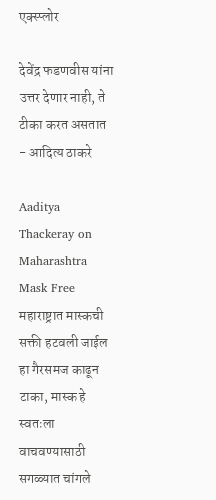एक्स्प्लोर

देवेंद्र फडणवीस यांना उत्तर देणार नाही, ते टीका करत असतात - आदित्य ठाकरे

Aaditya Thackeray on Maharashtra Mask Free महाराष्ट्रात मास्कची सक्ती हटवली जाईल हा गैरसमज काढून टाका, मास्क हे स्वतःला वाचवण्यासाठी सगळ्यात चांगले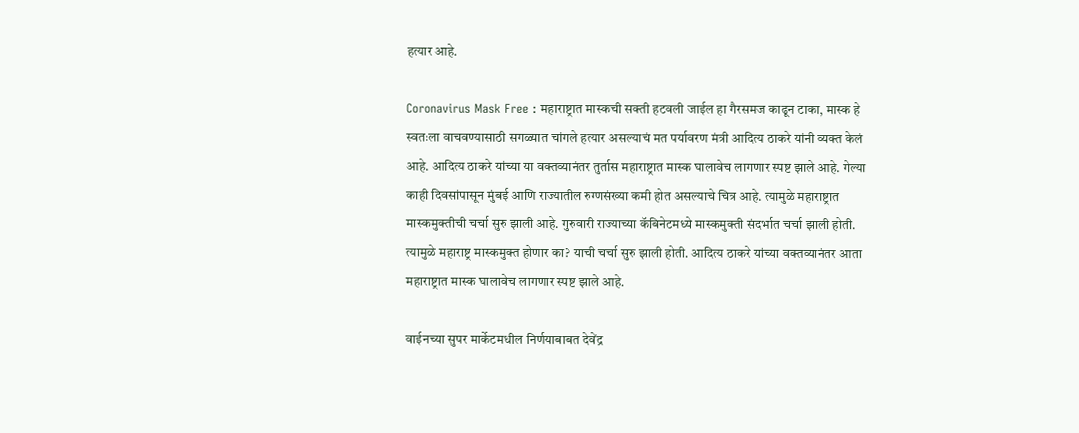हत्यार आहे.

Coronavirus Mask Free : महाराष्ट्रात मास्कची सक्ती हटवली जाईल हा गैरसमज काढून टाका, मास्क हे स्वतःला वाचवण्यासाठी सगळ्यात चांगले हत्यार असल्याचं मत पर्यावरण मंत्री आदित्य ठाकरे यांनी व्यक्त केलं आहे. आदित्य ठाकरे यांच्या या वक्तव्यानंतर तुर्तास महाराष्ट्रात मास्क घालावेच लागणार स्पष्ट झाले आहे. गेल्या काही दिवसांपासून मुंबई आणि राज्यातील रुग्णसंख्या कमी होत असल्याचे चित्र आहे. त्यामुळे महाराष्ट्रात मास्कमुक्तीची चर्चा सुरु झाली आहे. गुरुवारी राज्याच्या कॅबिनेटमध्ये मास्कमुक्ती संदर्भात चर्चा झाली होती. त्यामुळे महाराष्ट्र मास्कमुक्त होणार का? याची चर्चा सुरु झाली होती. आदित्य ठाकरे यांच्या वक्तव्यानंतर आता महाराष्ट्रात मास्क घालावेच लागणार स्पष्ट झाले आहे.

वाईनच्या सुपर मार्केटमधील निर्णयाबाबत देवेंद्र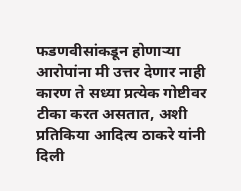फडणवीसांकडून होणाऱ्या आरोपांना मी उत्तर देणार नाही कारण ते सध्या प्रत्येक गोष्टीवर टीका करत असतात, अशी प्रतिकिया आदित्य ठाकरे यांनी दिली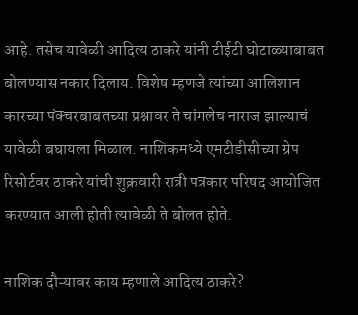आहे. तसेच यावेळी आदित्य ठाकरे यांनी टीईटी घोटाळ्याबाबत बोलण्यास नकार दिलाय. विशेष म्हणजे त्यांच्या आलिशान कारच्या पंक्चरबाबतच्या प्रश्नावर ते चांगलेच नाराज झाल्याचं यावेळी बघायला मिळाल. नाशिकमध्ये एमटीडीसीच्या ग्रेप रिसोर्टवर ठाकरे यांची शुक्रवारी रात्री पत्रकार परिषद आयोजित करण्यात आली होती त्यावेळी ते बोलत होते.

नाशिक दौऱ्यावर काय म्हणाले आदित्य ठाकरे?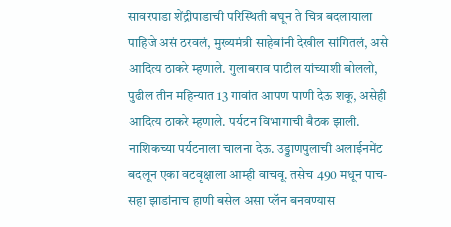सावरपाडा शेंद्रीपाडाची परिस्थिती बघून ते चित्र बदलायाला पाहिजे असं ठरवलं, मुख्यमंत्री साहेबांनी देखील सांगितलं, असे आदित्य ठाकरे म्हणाले. गुलाबराव पाटील यांच्याशी बोललो, पुढील तीन महिन्यात 13 गावांत आपण पाणी देऊ शकू, असेही आदित्य ठाकरे म्हणाले. पर्यटन विभागाची बैठक झाली. नाशिकच्या पर्यटनाला चालना देऊ. उड्डाणपुलाची अलाईनमेंट बदलून एका वटवृक्षाला आम्ही वाचवू. तसेच 490 मधून पाच-सहा झाडांनाच हाणी बसेल असा प्लॅन बनवण्यास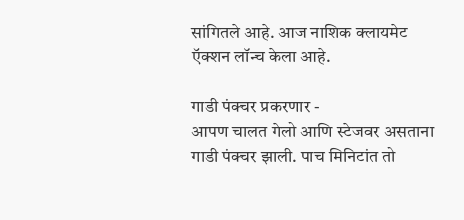सांगितले आहे. आज नाशिक क्लायमेट ऍक्शन लॉन्च केला आहे.

गाडी पंक्चर प्रकरणार -
आपण चालत गेलो आणि स्टेजवर असताना गाडी पंक्चर झाली. पाच मिनिटांत तो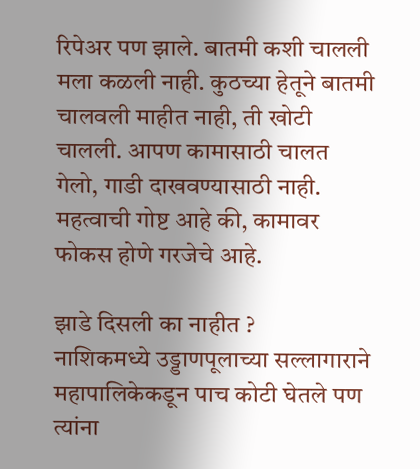रिपेअर पण झाले. बातमी कशी चालली मला कळली नाही. कुठच्या हेतूने बातमी चालवली माहीत नाही, ती खोटी चालली. आपण कामासाठी चालत गेलो, गाडी दाखवण्यासाठी नाही.  महत्वाची गोष्ट आहे की, कामावर फोकस होणे गरजेचे आहे.

झाडे दिसली का नाहीत ?
नाशिकमध्ये उड्डाणपूलाच्या सल्लागाराने महापालिकेकडून पाच कोटी घेतले पण त्यांना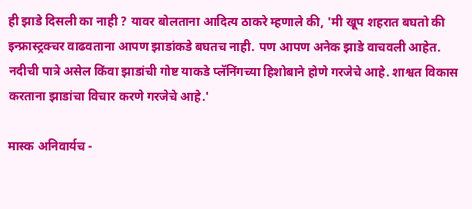ही झाडे दिसली का नाही ? यावर बोलताना आदित्य ठाकरे म्हणाले की, 'मी खूप शहरात बघतो की इन्फ्रास्ट्रक्चर वाढवताना आपण झाडांकडे बघतच नाही. पण आपण अनेक झाडे वाचवली आहेत. नदीची पात्रे असेल किंवा झाडांची गोष्ट याकडे प्लॅनिंगच्या हिशोबाने होणे गरजेचे आहे. शाश्वत विकास करताना झाडांचा विचार करणे गरजेचे आहे.'

मास्क अनिवार्यच -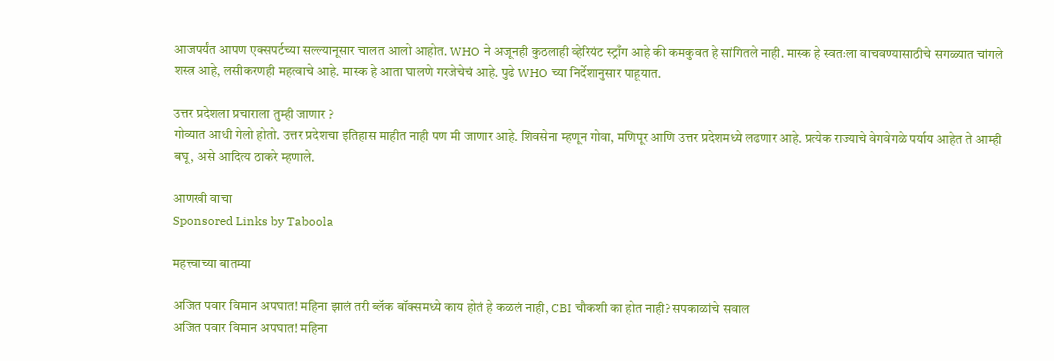आजपर्यंत आपण एक्सपर्टच्या सल्ल्यानूसार चालत आलो आहोत. WHO ने अजूनही कुठलाही व्हेरियंट स्ट्राँग आहे की कमकुवत हे सांगितले नाही. मास्क हे स्वतःला वाचवण्यासाठीचे सगळ्यात चांगले शस्त्र आहे, लसीकरणही महत्वाचे आहे. मास्क हे आता घालणे गरजेचेचं आहे. पुढे WHO च्या निर्देशानुसार पाहूयात.

उत्तर प्रदेशला प्रचाराला तुम्ही जाणार ?
गोव्यात आधी गेलो होतो. उत्तर प्रदेशचा इतिहास माहीत नाही पण मी जाणार आहे. शिवसेना म्हणून गोवा, मणिपूर आणि उत्तर प्रदेशमध्ये लढणार आहे. प्रत्येक राज्याचे वेगवेगळे पर्याय आहेत ते आम्ही बघू, असे आदित्य ठाकरे म्हणाले.

आणखी वाचा
Sponsored Links by Taboola

महत्त्वाच्या बातम्या

अजित पवार विमान अपघात! महिना झालं तरी ब्लॅक बॉक्समध्ये काय होतं हे कळलं नाही, CBI चौकशी का होत नाही? सपकाळांचे सवाल
अजित पवार विमान अपघात! महिना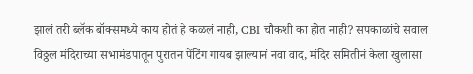झालं तरी ब्लॅक बॉक्समध्ये काय होतं हे कळलं नाही, CBI चौकशी का होत नाही? सपकाळांचे सवाल
विठ्ठल मंदिराच्या सभामंडपातून पुरातन पेंटिंग गायब झाल्यानं नवा वाद, मंदिर समितीनं केला खुलासा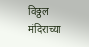विठ्ठल मंदिराच्या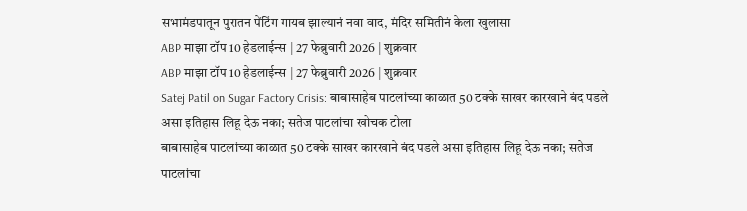सभामंडपातून पुरातन पेंटिंग गायब झाल्यानं नवा वाद, मंदिर समितीनं केला खुलासा
ABP माझा टॉप 10 हेडलाईन्स | 27 फेब्रुवारी 2026 | शुक्रवार
ABP माझा टॉप 10 हेडलाईन्स | 27 फेब्रुवारी 2026 | शुक्रवार
Satej Patil on Sugar Factory Crisis: बाबासाहेब पाटलांच्या काळात 50 टक्के साखर कारखाने बंद पडले असा इतिहास लिहू देऊ नका; सतेज पाटलांचा खोचक टोला
बाबासाहेब पाटलांच्या काळात 50 टक्के साखर कारखाने बंद पडले असा इतिहास लिहू देऊ नका; सतेज पाटलांचा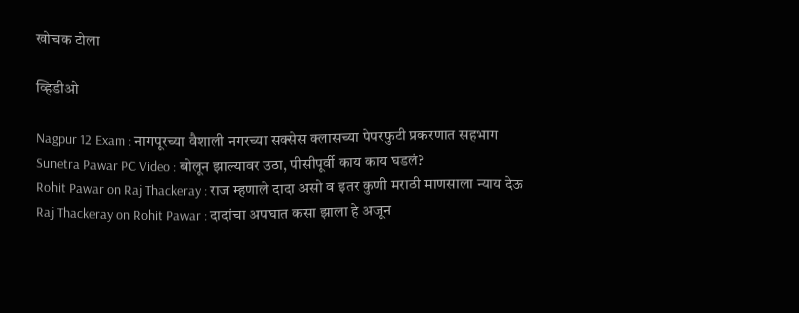खोचक टोला

व्हिडीओ

Nagpur 12 Exam : नागपूरच्या वैशाली नगरच्या सक्सेस क्लासच्या पेपरफुटी प्रकरणात सहभाग
Sunetra Pawar PC Video : बोलून झाल्यावर उठा, पीसीपूर्वी काय काय घडलं?
Rohit Pawar on Raj Thackeray : राज म्हणाले दादा असो व इतर कुणी मराठी माणसाला न्याय देऊ
Raj Thackeray on Rohit Pawar : दादांचा अपघात कसा झाला हे अजून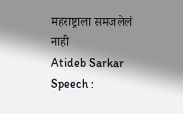महराष्ट्राला समजलेलं नाही
Atideb Sarkar Speech :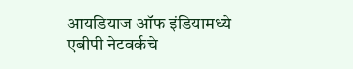आयडियाज ऑफ इंडियामध्ये एबीपी नेटवर्कचे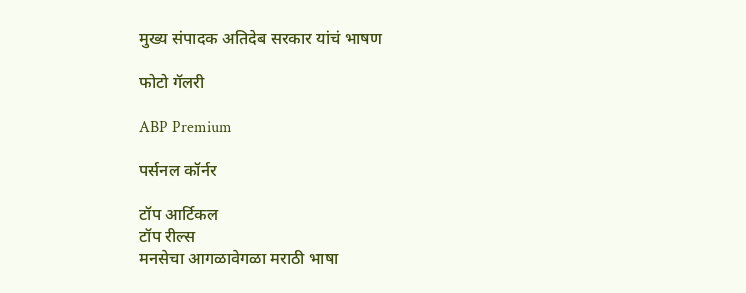मुख्य संपादक अतिदेब सरकार यांचं भाषण

फोटो गॅलरी

ABP Premium

पर्सनल कॉर्नर

टॉप आर्टिकल
टॉप रील्स
मनसेचा आगळावेगळा मराठी भाषा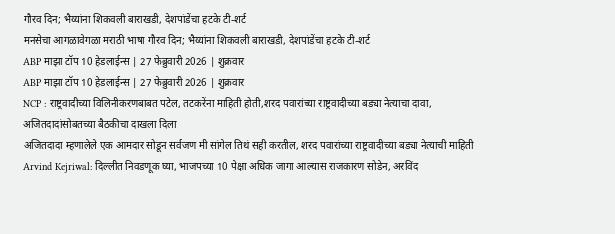गौरव दिन; भैय्यांना शिकवली बाराखडी, देशपांडेंचा हटके टी-शर्ट
मनसेचा आगळावेगळा मराठी भाषा गौरव दिन; भैय्यांना शिकवली बाराखडी, देशपांडेंचा हटके टी-शर्ट
ABP माझा टॉप 10 हेडलाईन्स | 27 फेब्रुवारी 2026 | शुक्रवार
ABP माझा टॉप 10 हेडलाईन्स | 27 फेब्रुवारी 2026 | शुक्रवार
NCP : राष्ट्रवादीच्या विलिनीकरणबाबत पटेल, तटकरेंना माहिती होती,शरद पवारांच्या राष्ट्रवादीच्या बड्या नेत्याचा दावा, अजितदादांसोबतच्या बैठकीचा दाखला दिला
अजितदादा म्हणालेले एक आमदार सोडून सर्वजण मी सांगेल तिथं सही करतील, शरद पवारांच्या राष्ट्रवादीच्या बड्या नेत्याची माहिती
Arvind Kejriwal: दिल्लीत निवडणूक घ्या, भाजपच्या 10 पेक्षा अधिक जागा आल्यास राजकारण सोडेन, अरविंद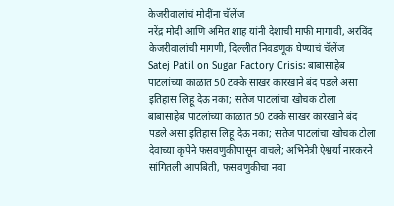केजरीवालांचं मोदींना चॅलेंज
नरेंद्र मोदी आणि अमित शाह यांनी देशाची माफी मागावी, अरविंद केजरीवालांची मागणी, दिल्लीत निवडणूक घेण्याचं चॅलेंज
Satej Patil on Sugar Factory Crisis: बाबासाहेब पाटलांच्या काळात 50 टक्के साखर कारखाने बंद पडले असा इतिहास लिहू देऊ नका; सतेज पाटलांचा खोचक टोला
बाबासाहेब पाटलांच्या काळात 50 टक्के साखर कारखाने बंद पडले असा इतिहास लिहू देऊ नका; सतेज पाटलांचा खोचक टोला
देवाच्या कृपेने फसवणुकीपासून वाचले; अभिनेत्री ऐश्वर्या नारकरने सांगितली आपबिती, फसवणुकीचा नवा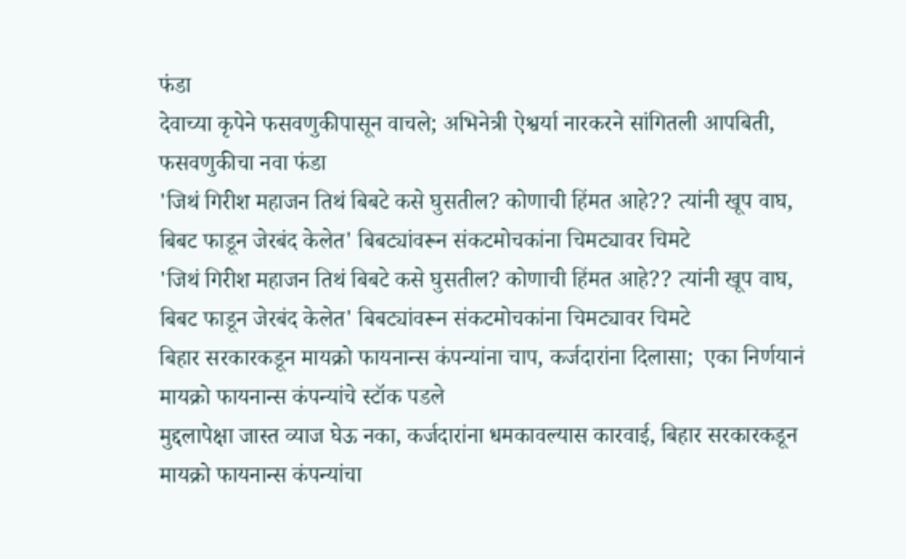फंडा
देवाच्या कृपेने फसवणुकीपासून वाचले; अभिनेत्री ऐश्वर्या नारकरने सांगितली आपबिती, फसवणुकीचा नवा फंडा
'जिथं गिरीश महाजन तिथं बिबटे कसे घुसतील? कोणाची हिंमत आहे?? त्यांनी खूप वाघ, बिबट फाडून जेरबंद केलेत' बिबट्यांवरून संकटमोचकांना चिमट्यावर चिमटे
'जिथं गिरीश महाजन तिथं बिबटे कसे घुसतील? कोणाची हिंमत आहे?? त्यांनी खूप वाघ, बिबट फाडून जेरबंद केलेत' बिबट्यांवरून संकटमोचकांना चिमट्यावर चिमटे
बिहार सरकारकडून मायक्रो फायनान्स कंपन्यांना चाप, कर्जदारांना दिलासा;  एका निर्णयानं मायक्रो फायनान्स कंपन्यांचे स्टॉक पडले
मुद्दलापेक्षा जास्त व्याज घेऊ नका, कर्जदारांना धमकावल्यास कारवाई, बिहार सरकारकडून मायक्रो फायनान्स कंपन्यांचा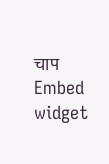चाप
Embed widget